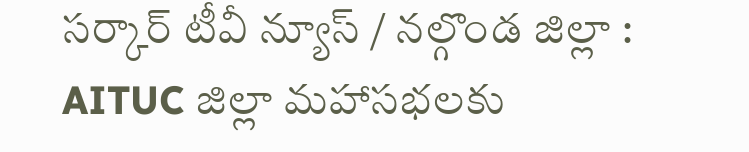సర్కార్ టీవీ న్యూస్ / నల్గొండ జిల్లా : AITUC జిల్లా మహాసభలకు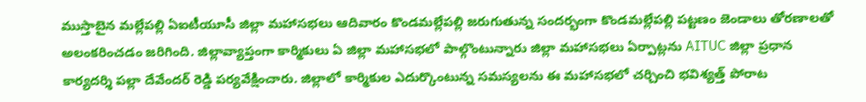ముస్తాబైన మల్లేపల్లి ఏఐటీయూసీ జిల్లా మహాసభలు ఆదివారం కొండమల్లేపల్లి జరుగుతున్న సందర్భంగా కొండమల్లేపల్లి పట్టణం జెండాలు తోరణాలతో అలంకరించడం జరిగింది. జిల్లావ్యాప్తంగా కార్మికులు ఏ జిల్లా మహాసభలో పాల్గొంటున్నారు జిల్లా మహాసభలు ఏర్పాట్లను AITUC జిల్లా ప్రధాన కార్యదర్శి పల్లా దేవేందర్ రెడ్డి పర్యవేక్షించారు. జిల్లాలో కార్మికుల ఎదుర్కొంటున్న సమస్యలను ఈ మహాసభలో చర్చించి భవిశ్యత్త్ పోరాట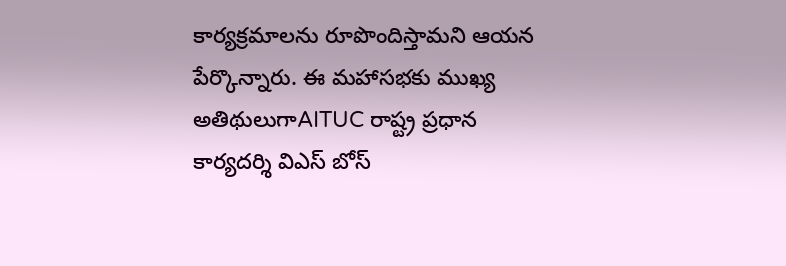కార్యక్రమాలను రూపొందిస్తామని ఆయన పేర్కొన్నారు. ఈ మహాసభకు ముఖ్య అతిథులుగాAITUC రాష్ట్ర ప్రధాన కార్యదర్శి విఎస్ బోస్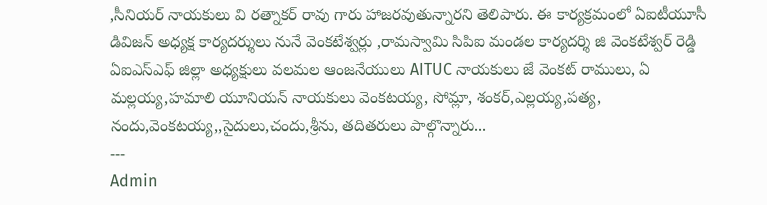,సీనియర్ నాయకులు వి రత్నాకర్ రావు గారు హాజరవుతున్నారని తెలిపారు. ఈ కార్యక్రమంలో ఏఐటీయూసీ డివిజన్ అధ్యక్ష కార్యదర్శులు నునే వెంకటేశ్వర్లు ,రామస్వామి సిపిఐ మండల కార్యదర్శి జి వెంకటేశ్వర్ రెడ్డి ఏఐఎస్ఎఫ్ జిల్లా అధ్యక్షులు వలమల ఆంజనేయులు AITUC నాయకులు జే వెంకట్ రాములు, ఏ మల్లయ్య,హమాలి యూనియన్ నాయకులు వెంకటయ్య, సోమ్లా, శంకర్,ఎల్లయ్య,పత్య, నందు,వెంకటయ్య,,సైదులు,చందు,శ్రీను, తదితరులు పాల్గొన్నారు...
---
Admin